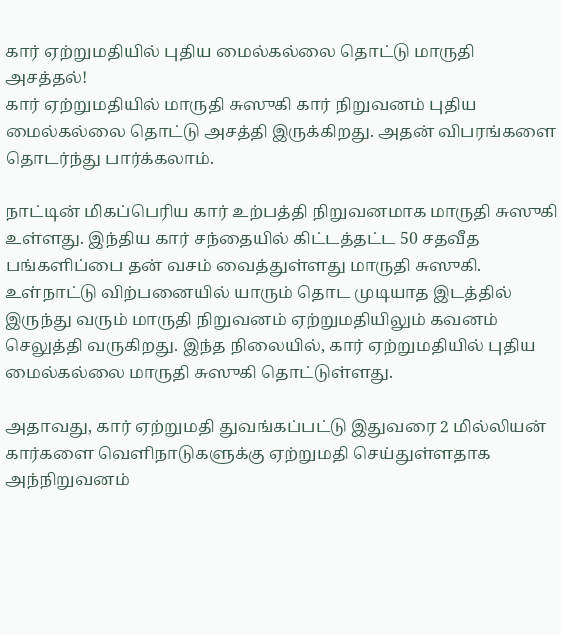கார் ஏற்றுமதியில் புதிய மைல்கல்லை தொட்டு மாருதி அசத்தல்!
கார் ஏற்றுமதியில் மாருதி சுஸுகி கார் நிறுவனம் புதிய மைல்கல்லை தொட்டு அசத்தி இருக்கிறது. அதன் விபரங்களை தொடர்ந்து பார்க்கலாம்.

நாட்டின் மிகப்பெரிய கார் உற்பத்தி நிறுவனமாக மாருதி சுஸுகி உள்ளது. இந்திய கார் சந்தையில் கிட்டத்தட்ட 50 சதவீத பங்களிப்பை தன் வசம் வைத்துள்ளது மாருதி சுஸுகி. உள்நாட்டு விற்பனையில் யாரும் தொட முடியாத இடத்தில் இருந்து வரும் மாருதி நிறுவனம் ஏற்றுமதியிலும் கவனம் செலுத்தி வருகிறது. இந்த நிலையில், கார் ஏற்றுமதியில் புதிய மைல்கல்லை மாருதி சுஸுகி தொட்டுள்ளது.

அதாவது, கார் ஏற்றுமதி துவங்கப்பட்டு இதுவரை 2 மில்லியன் கார்களை வெளிநாடுகளுக்கு ஏற்றுமதி செய்துள்ளதாக அந்நிறுவனம்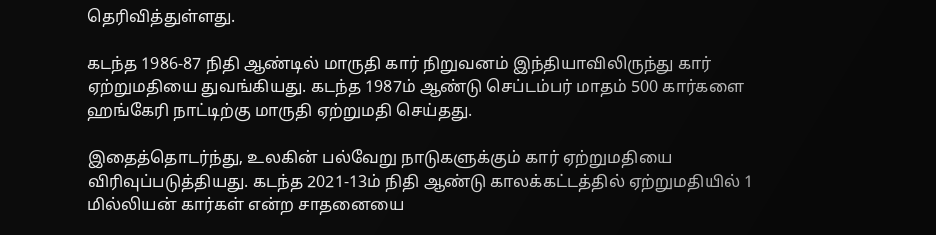தெரிவித்துள்ளது.

கடந்த 1986-87 நிதி ஆண்டில் மாருதி கார் நிறுவனம் இந்தியாவிலிருந்து கார் ஏற்றுமதியை துவங்கியது. கடந்த 1987ம் ஆண்டு செப்டம்பர் மாதம் 500 கார்களை ஹங்கேரி நாட்டிற்கு மாருதி ஏற்றுமதி செய்தது.

இதைத்தொடர்ந்து, உலகின் பல்வேறு நாடுகளுக்கும் கார் ஏற்றுமதியை விரிவுப்படுத்தியது. கடந்த 2021-13ம் நிதி ஆண்டு காலக்கட்டத்தில் ஏற்றுமதியில் 1 மில்லியன் கார்கள் என்ற சாதனையை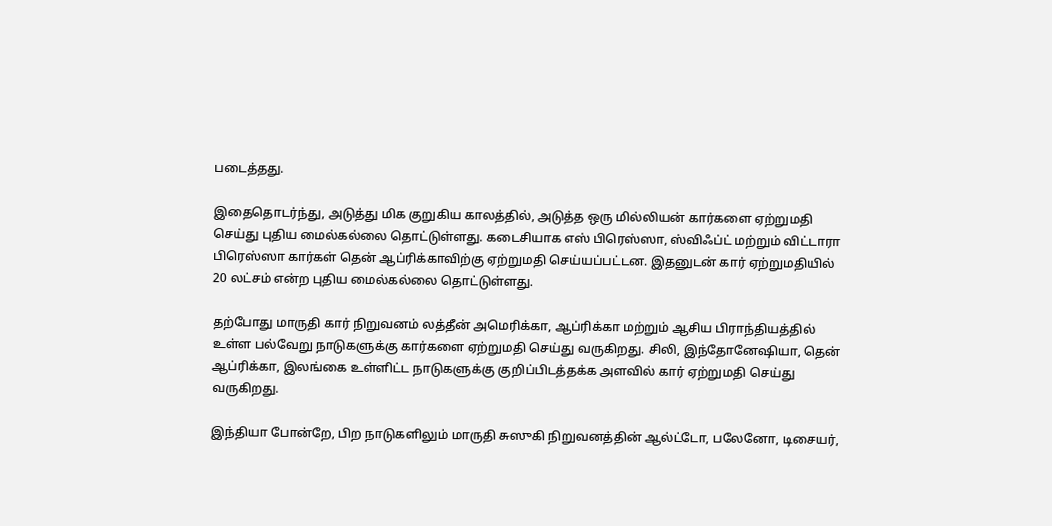படைத்தது.

இதைதொடர்ந்து, அடுத்து மிக குறுகிய காலத்தில், அடுத்த ஒரு மில்லியன் கார்களை ஏற்றுமதி செய்து புதிய மைல்கல்லை தொட்டுள்ளது. கடைசியாக எஸ் பிரெஸ்ஸா, ஸ்விஃப்ட் மற்றும் விட்டாரா பிரெஸ்ஸா கார்கள் தென் ஆப்ரிக்காவிற்கு ஏற்றுமதி செய்யப்பட்டன. இதனுடன் கார் ஏற்றுமதியில் 20 லட்சம் என்ற புதிய மைல்கல்லை தொட்டுள்ளது.

தற்போது மாருதி கார் நிறுவனம் லத்தீன் அமெரிக்கா, ஆப்ரிக்கா மற்றும் ஆசிய பிராந்தியத்தில் உள்ள பல்வேறு நாடுகளுக்கு கார்களை ஏற்றுமதி செய்து வருகிறது. சிலி, இந்தோனேஷியா, தென் ஆப்ரிக்கா, இலங்கை உள்ளிட்ட நாடுகளுக்கு குறிப்பிடத்தக்க அளவில் கார் ஏற்றுமதி செய்து வருகிறது.

இந்தியா போன்றே, பிற நாடுகளிலும் மாருதி சுஸுகி நிறுவனத்தின் ஆல்ட்டோ, பலேனோ, டிசையர்,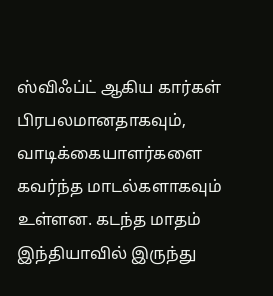ஸ்விஃப்ட் ஆகிய கார்கள் பிரபலமானதாகவும், வாடிக்கையாளர்களை கவர்ந்த மாடல்களாகவும் உள்ளன. கடந்த மாதம் இந்தியாவில் இருந்து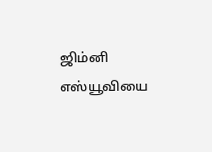ஜிம்னி எஸ்யூவியை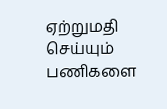ஏற்றுமதி செய்யும் பணிகளை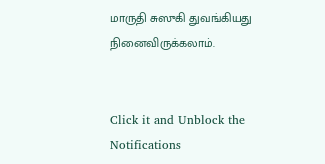மாருதி சுஸுகி துவங்கியது நினைவிருக்கலாம்.


Click it and Unblock the Notifications